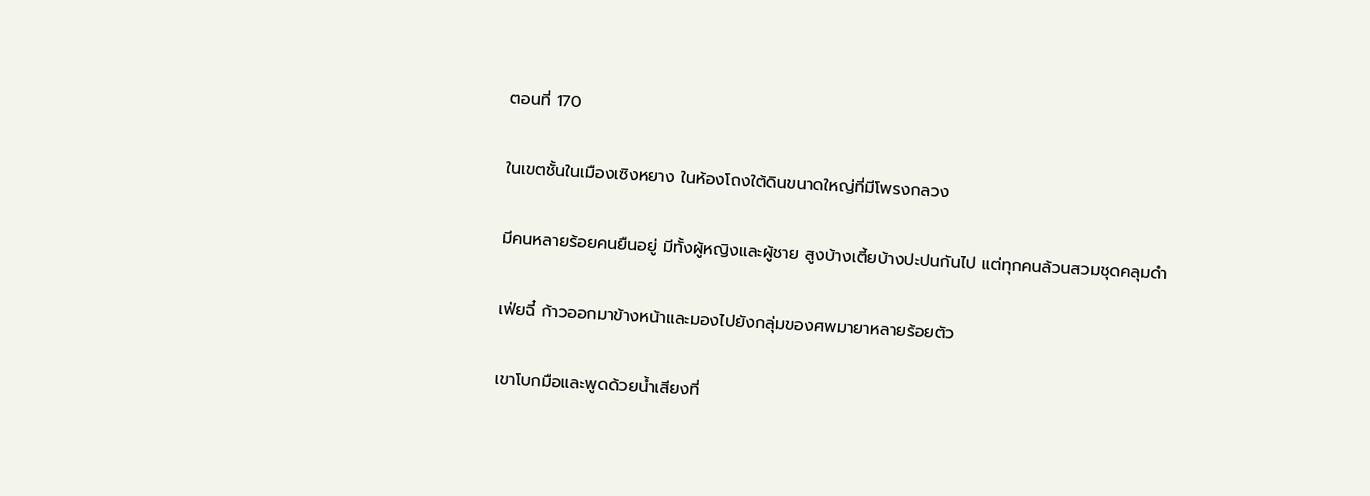ตอนที่ 170

ในเขตชั้นในเมืองเซิงหยาง ในห้องโถงใต้ดินขนาดใหญ่ที่มีโพรงกลวง

มีคนหลายร้อยคนยืนอยู่ มีทั้งผู้หญิงและผู้ชาย สูงบ้างเตี้ยบ้างปะปนกันไป แต่ทุกคนล้วนสวมชุดคลุมดำ

เฟ่ยฉี๋ ก้าวออกมาข้างหน้าและมองไปยังกลุ่มของศพมายาหลายร้อยตัว

เขาโบกมือและพูดด้วยน้ำเสียงที่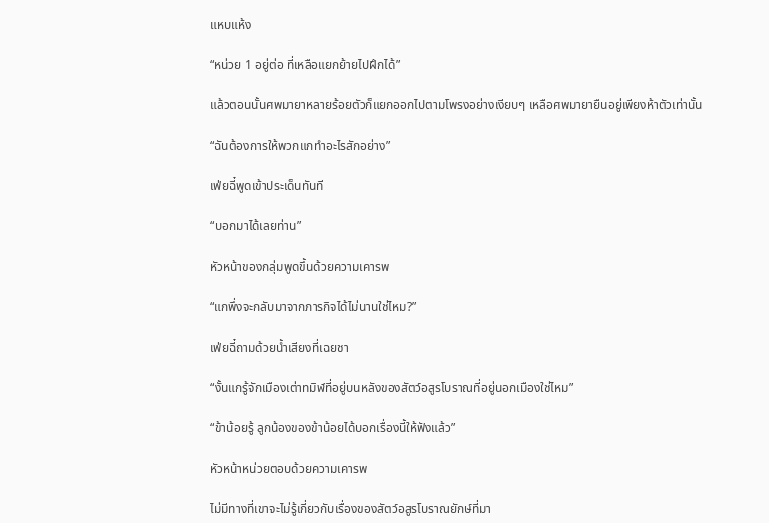แหบแห้ง

“หน่วย 1 อยู่ต่อ ที่เหลือแยกย้ายไปฝึกได้”

แล้วตอนนั้นศพมายาหลายร้อยตัวก็แยกออกไปตามโพรงอย่างเงียบๆ เหลือศพมายายืนอยู่เพียงห้าตัวเท่านั้น

“ฉันต้องการให้พวกแกทำอะไรสักอย่าง”

เฟ่ยฉี๋พูดเข้าประเด็นทันที

“บอกมาได้เลยท่าน”

หัวหน้าของกลุ่มพูดขึ้นด้วยความเคารพ

“แกพึ่งจะกลับมาจากภารกิจได้ไม่นานใช่ไหม?”

เฟ่ยฉี๋ถามด้วยน้ำเสียงที่เฉยชา

“งั้นแกรู้จักเมืองเต่าทมิฬที่อยู่บนหลังของสัตว์อสูรโบราณที่อยู่นอกเมืองใช่ไหม”

“ข้าน้อยรู้ ลูกน้องของข้าน้อยได้บอกเรื่องนี้ให้ฟังแล้ว”

หัวหน้าหน่วยตอบด้วยความเคารพ

ไม่มีทางที่เขาจะไม่รู้เกี่ยวกับเรื่องของสัตว์อสูรโบราณยักษ์ที่มา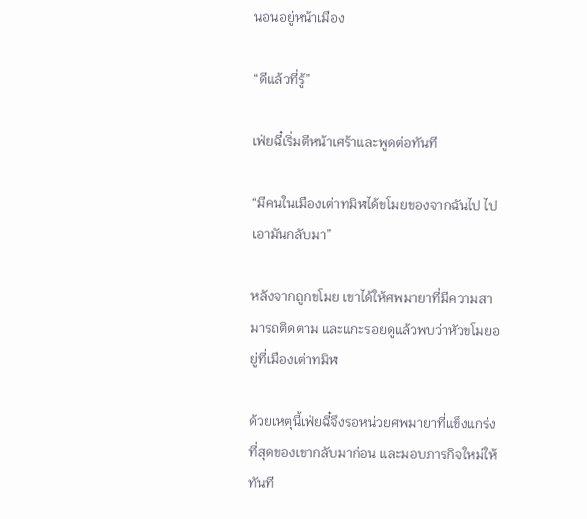นอนอยู่หน้าเมือง

“ดีแล้วที่รู้”

เฟ่ยฉี๋เริ่มตีหน้าเศร้าและพูดต่อทันที

“มีคนในเมืองเต่าทมิฬได้ขโมยของจากฉันไป ไปเอามันกลับมา”

หลังจากถูกขโมย เขาได้ให้ศพมายาที่มีความสามารถติดตาม และแกะรอยดูแล้วพบว่าหัวขโมยอยู่ที่เมืองเต่าทมิฬ

ด้วยเหตุนี้เฟ่ยฉี๋จึงรอหน่วยศพมายาที่แข็งแกร่งที่สุดของเขากลับมาก่อน และมอบภารกิจใหม่ให้ทันที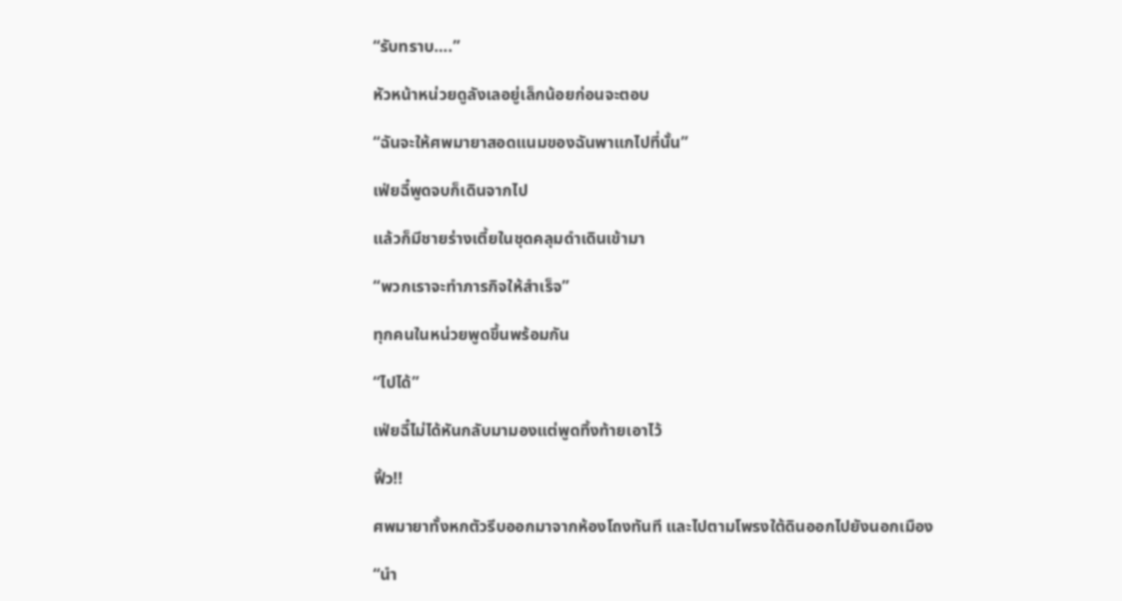“รับทราบ….”

หัวหน้าหน่วยดูลังเลอยู่เล็กน้อยก่อนจะตอบ

“ฉันจะให้ศพมายาสอดแนมของฉันพาแกไปที่นั้น”

เฟ่ยฉี๋พูดจบก็เดินจากไป

แล้วก็มีชายร่างเตี้ยในชุดคลุมดำเดินเข้ามา

“พวกเราจะทำภารกิจให้สำเร็จ”

ทุกคนในหน่วยพูดขึ้นพร้อมกัน

“ไปได้”

เฟ่ยฉี๋ไม่ได้หันกลับมามองแต่พูดทิ้งท้ายเอาไว้

ฟิ้ว!!

ศพมายาทั้งหกตัวรีบออกมาจากห้องโถงทันที และไปตามโพรงใต้ดินออกไปยังนอกเมือง

“นำ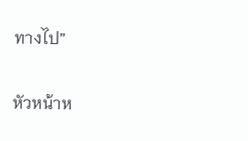ทางไป”

หัวหน้าห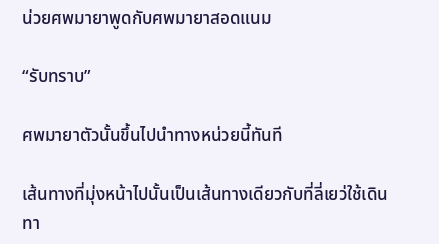น่วยศพมายาพูดกับศพมายาสอดแนม

“รับทราบ”

ศพมายาตัวนั้นขึ้นไปนำทางหน่วยนี้ทันที

เส้นทางที่มุ่งหน้าไปนั้นเป็นเส้นทางเดียวกับที่ลี่เยว่ใช้เดินทา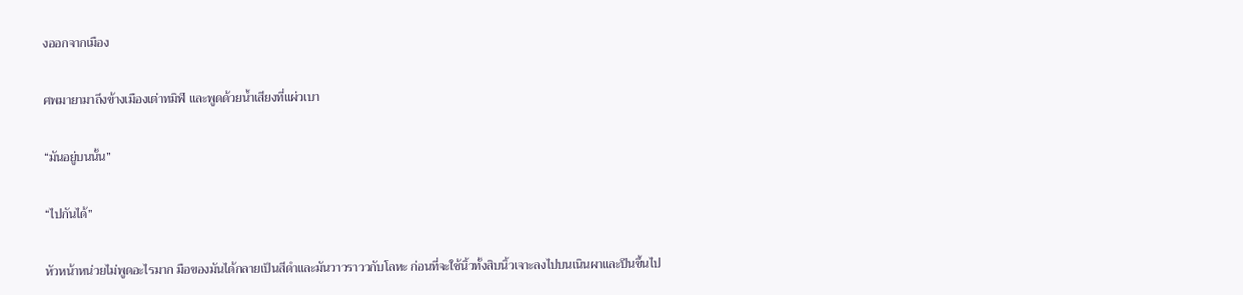งออกจากเมือง

ศพมายามาถึงข้างเมืองเต่าทมิฬ และพูดด้วยน้ำเสียงที่แผ่วเบา

“มันอยู่บนนั้น”

“ไปกันได้”

หัวหน้าหน่วยไม่พูดอะไรมาก มือของมันได้กลายเป็นสีดำและมันวาวราววกับโลหะ ก่อนที่จะใช้นิ้วทั้งสิบนิ้วเจาะลงไปบนเนินผาและปีนขึ้นไป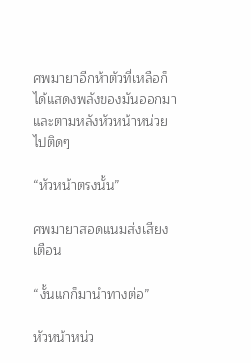ศพมายาอีกห้าตัวที่เหลือก็ได้แสดงพลังของมันออกมา และตามหลังหัวหน้าหน่วยไปติดๆ

“หัวหน้าตรงนั้น”

ศพมายาสอดแนมส่งเสียงเตือน

“งั้นแกก็มานำทางต่อ”

หัวหน้าหน่ว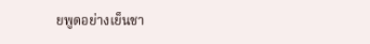ยพูดอย่างเย็นชา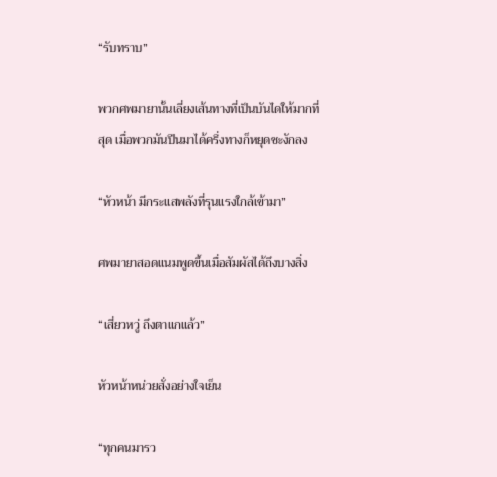“รับทราบ”

พวกศพมายานั้นเลี่ยงเส้นทางที่เป็นบันไดให้มากที่สุด เมื่อพวกมันปีนมาได้ครึ่งทางก็หยุดชะงักลง

“หัวหน้า มีกระแสพลังที่รุนแรงใกล้เข้ามา”

ศพมายาสอดแนมพูดขึ้นเมื่อสัมผัสได้ถึงบางสิ่ง

“เสี่ยวหวู่ ถึงตาแกแล้ว”

หัวหน้าหน่วยสั่งอย่างใจเย็น

“ทุกคนมารว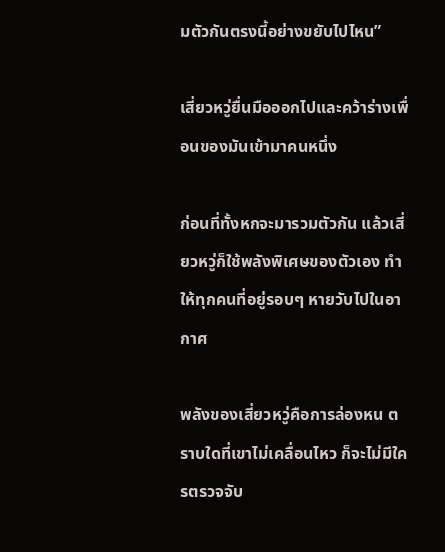มตัวกันตรงนี้อย่างขยับไปไหน”

เสี่ยวหวู่ยื่นมือออกไปและคว้าร่างเพื่อนของมันเข้ามาคนหนึ่ง

ก่อนที่ทั้งหกจะมารวมตัวกัน แล้วเสี่ยวหวู่ก็ใช้พลังพิเศษของตัวเอง ทำให้ทุกคนที่อยู่รอบๆ หายวับไปในอากาศ

พลังของเสี่ยวหวู่คือการล่องหน ตราบใดที่เขาไม่เคลื่อนไหว ก็จะไม่มีใครตรวจจับ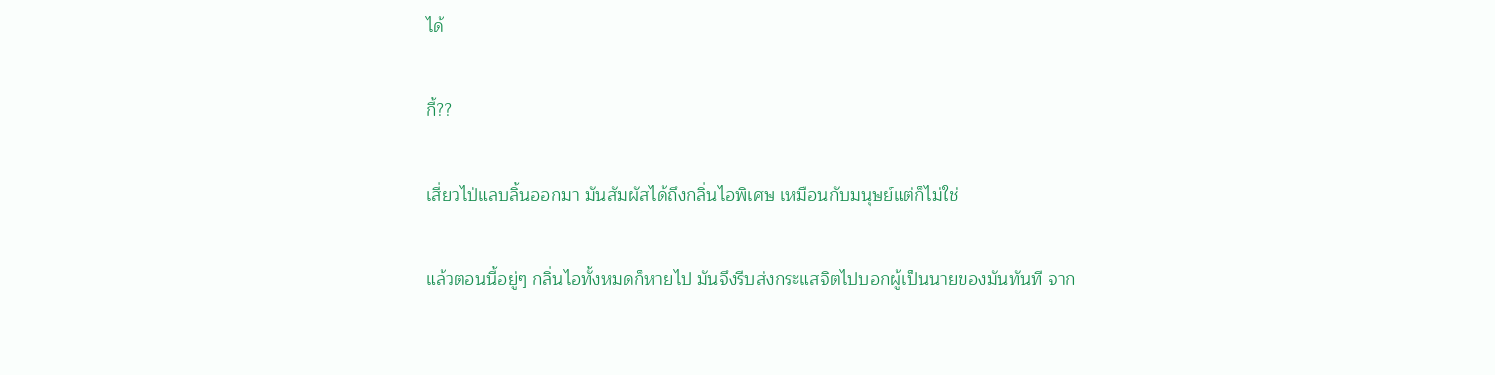ได้

กี้??

เสี่ยวไป่แลบลิ้นออกมา มันสัมผัสได้ถึงกลิ่นไอพิเศษ เหมือนกับมนุษย์แต่ก็ไม่ใช่

แล้วตอนนี้อยู่ๆ กลิ่นไอทั้งหมดก็หายไป มันจึงรีบส่งกระแสจิตไปบอกผู้เป็นนายของมันทันที จาก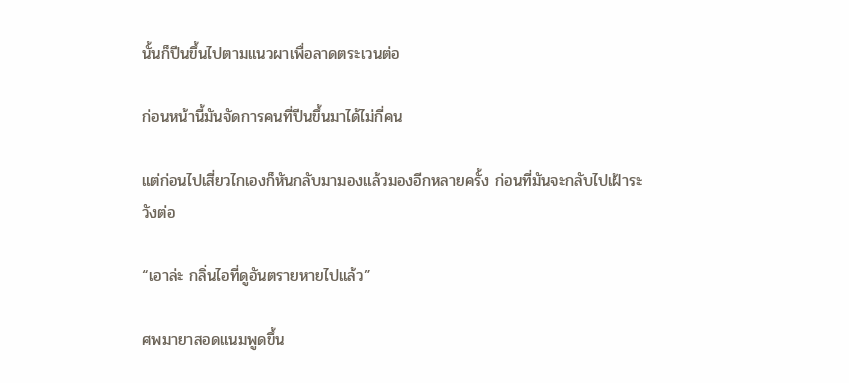นั้นก็ปีนขึ้นไปตามแนวผาเพื่อลาดตระเวนต่อ

ก่อนหน้านี้มันจัดการคนที่ปีนขึ้นมาได้ไม่กี่คน

แต่ก่อนไปเสี่ยวไกเองก็หันกลับมามองแล้วมองอีกหลายครั้ง ก่อนที่มันจะกลับไปเฝ้าระวังต่อ

“เอาล่ะ กลิ่นไอที่ดูอันตรายหายไปแล้ว”

ศพมายาสอดแนมพูดขึ้น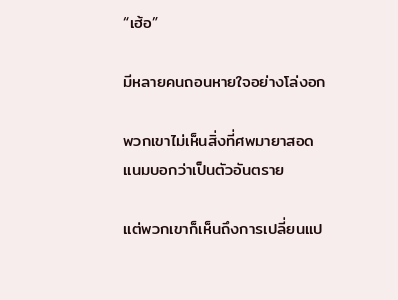“เฮ้อ”

มีหลายคนถอนหายใจอย่างโล่งอก

พวกเขาไม่เห็นสิ่งที่ศพมายาสอดแนมบอกว่าเป็นตัวอันตราย

แต่พวกเขาก็เห็นถึงการเปลี่ยนแป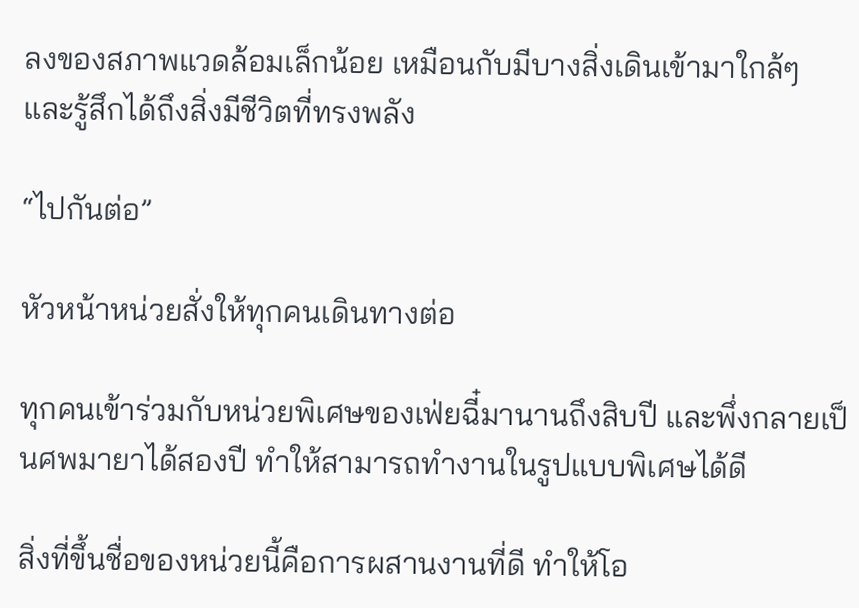ลงของสภาพแวดล้อมเล็กน้อย เหมือนกับมีบางสิ่งเดินเข้ามาใกล้ๆ และรู้สึกได้ถึงสิ่งมีชีวิตที่ทรงพลัง

“ไปกันต่อ”

หัวหน้าหน่วยสั่งให้ทุกคนเดินทางต่อ

ทุกคนเข้าร่วมกับหน่วยพิเศษของเฟ่ยฉี๋มานานถึงสิบปี และพึ่งกลายเป็นศพมายาได้สองปี ทำให้สามารถทำงานในรูปแบบพิเศษได้ดี

สิ่งที่ขึ้นชื่อของหน่วยนี้คือการผสานงานที่ดี ทำให้โอ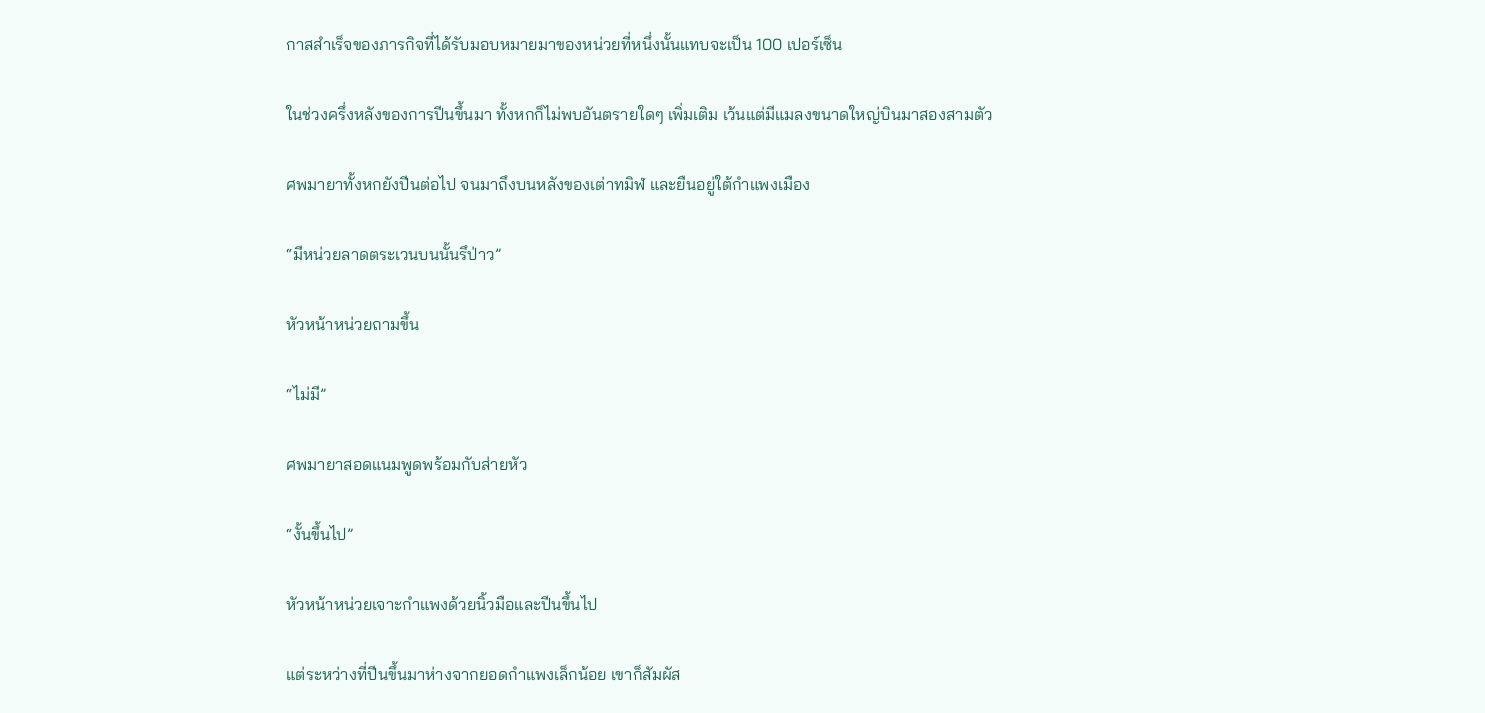กาสสำเร็จของภารกิจที่ได้รับมอบหมายมาของหน่วยที่หนึ่งนั้นแทบจะเป็น 100 เปอร์เซ็น

ในช่วงครึ่งหลังของการปีนขึ้นมา ทั้งหกก็ไม่พบอันตรายใดๆ เพิ่มเติม เว้นแต่มีแมลงขนาดใหญ่บินมาสองสามตัว

ศพมายาทั้งหกยังปีนต่อไป จนมาถึงบนหลังของเต่าทมิฬ และยืนอยู่ใต้กำแพงเมือง

“มีหน่วยลาดตระเวนบนนั้นรึป่าว”

หัวหน้าหน่วยถามขึ้น

“ไม่มี”

ศพมายาสอดแนมพูดพร้อมกับส่ายหัว

“งั้นขึ้นไป”

หัวหน้าหน่วยเจาะกำแพงด้วยนิ้วมือและปีนขึ้นไป

แต่ระหว่างที่ปีนขึ้นมาห่างจากยอดกำแพงเล็กน้อย เขาก็สัมผัส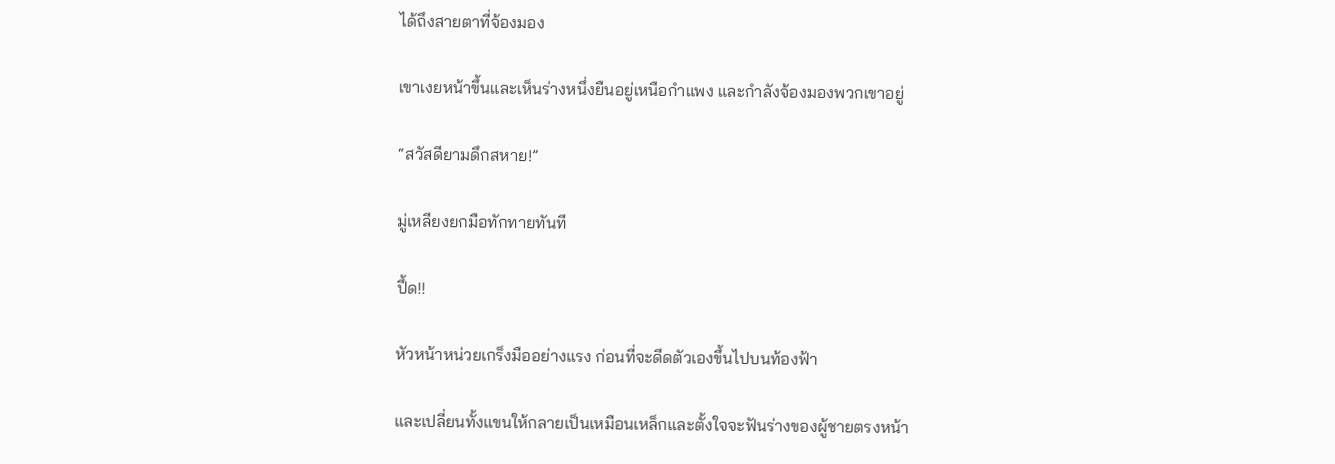ได้ถึงสายตาที่จ้องมอง

เขาเงยหน้าขึ้นและเห็นร่างหนึ่งยืนอยู่เหนือกำแพง และกำลังจ้องมองพวกเขาอยู่

“สวัสดียามดึกสหาย!”

มู่เหลียงยกมือทักทายทันที

ปึ้ด!!

หัวหน้าหน่วยเกร็งมืออย่างแรง ก่อนที่จะดีดตัวเองขึ้นไปบนท้องฟ้า

และเปลี่ยนทั้งแขนให้กลายเป็นเหมือนเหล็กและตั้งใจจะฟันร่างของผู้ชายตรงหน้า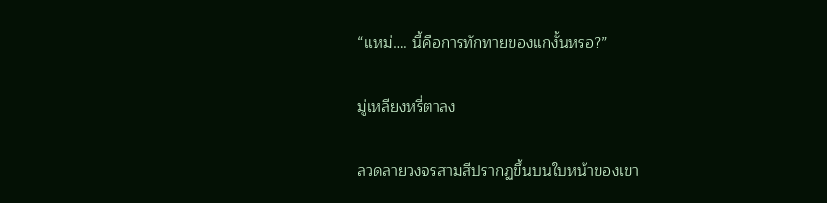“แหม่…. นี้คือการทักทายของแกงั้นหรอ?”

มู่เหลียงหรี่ตาลง

ลวดลายวงจรสามสีปรากฏขึ้นบนใบหน้าของเขา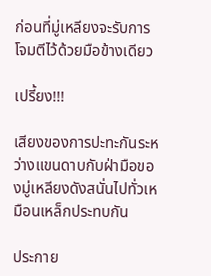ก่อนที่มู่เหลียงจะรับการโจมตีไว้ด้วยมือข้างเดียว

เปรี้ยง!!!

เสียงของการปะทะกันระหว่างแขนดาบกับฝ่ามือของมู่เหลียงดังสนั่นไปทั่วเหมือนเหล็กประทบกัน

ประกาย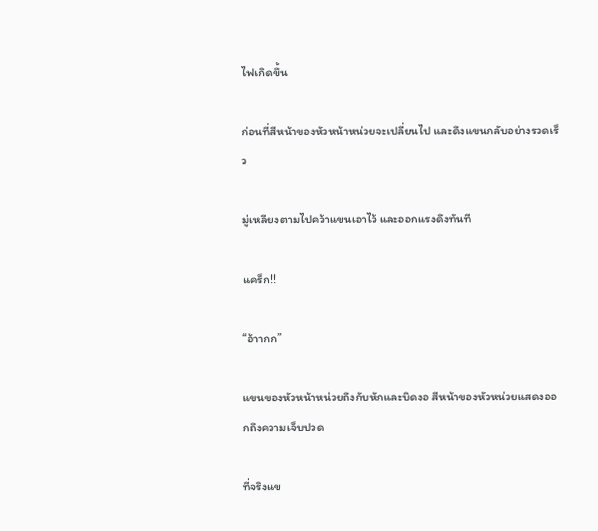ไฟเกิดขึ้น

ก่อนที่สีหน้าของหัวหน้าหน่วยจะเปลี่ยนไป และดึงแขนกลับอย่างรวดเร็ว

มู่เหลียงตามไปคว้าแขนเอาไว้ และออกแรงดึงทันที

แคร็ก!!

“อ้าากก”

แขนของหัวหน้าหน่วยถึงกับหักและบิดงอ สีหน้าของหัวหน่วยแสดงออกถึงความเจ็บปวด

ที่จริงแข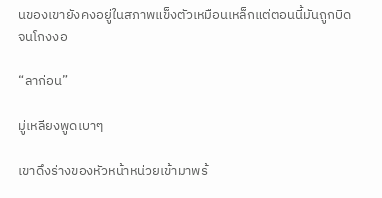นของเขายังคงอยู่ในสภาพแข็งตัวเหมือนเหล็กแต่ตอนนี้มันถูกบิดจนโกงงอ

“ลาก่อน”

มู่เหลียงพูดเบาๆ

เขาดึงร่างของหัวหน้าหน่วยเข้ามาพร้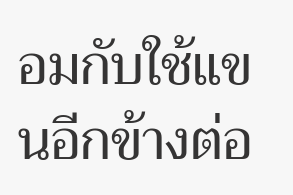อมกับใช้แขนอีกข้างต่อ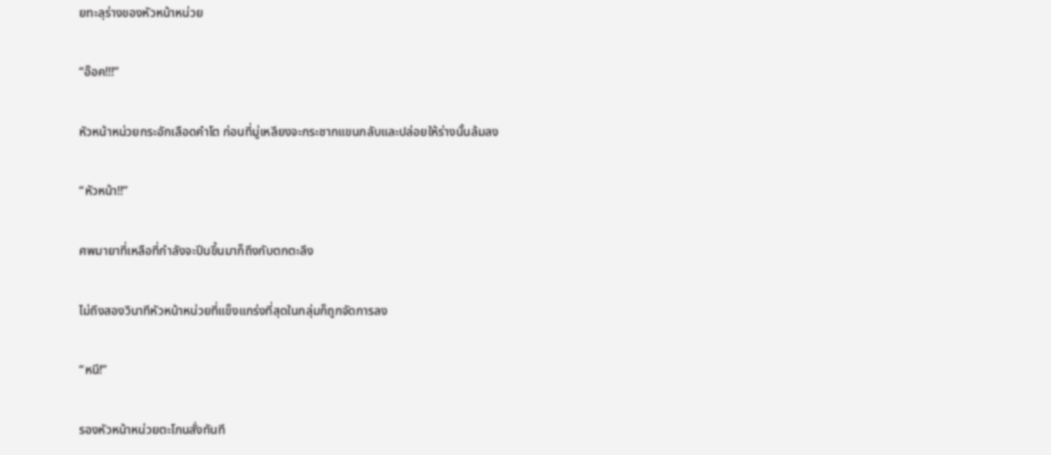ยทะลุร่างของหัวหน้าหน่วย

“อ๊อค!!!”

หัวหน้าหน่วยกระอักเลือดคำโต ก่อนที่มู่เหลียงจะกระชากแขนกลับและปล่อยให้ร่างนั้นล้มลง

“หัวหน้า!!”

ศพมายาที่เหลือที่กำลังจะปีนขึ้นมาก็ถึงกับตกตะลึง

ไม่ถึงสองวินาทีหัวหน้าหน่วยที่แข็งแกร่งที่สุดในกลุ่มก็ถูกจัดการลง

“หนี!”

รองหัวหน้าหน่วยตะโกนสั่งทันที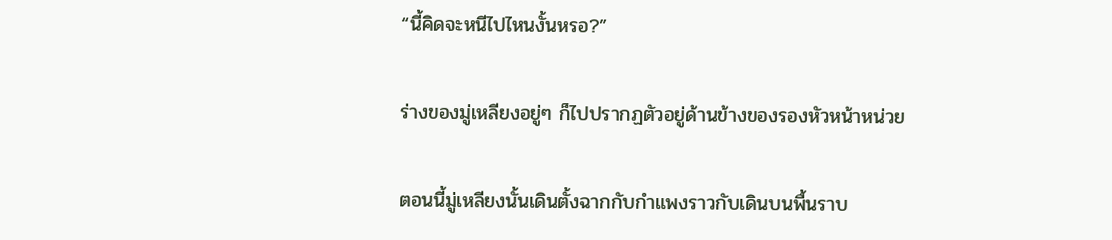“นี้คิดจะหนีไปไหนงั้นหรอ?”

ร่างของมู่เหลียงอยู่ๆ ก็ไปปรากฏตัวอยู่ด้านข้างของรองหัวหน้าหน่วย

ตอนนี้มู่เหลียงนั้นเดินตั้งฉากกับกำแพงราวกับเดินบนพื้นราบ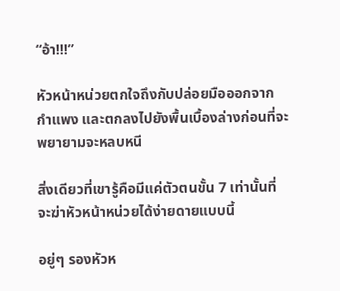“อ้า!!!”

หัวหน้าหน่วยตกใจถึงกับปล่อยมือออกจากกำแพง และตกลงไปยังพื้นเบื้องล่างก่อนที่จะพยายามจะหลบหนี

สิ่งเดียวที่เขารู้คือมีแค่ตัวตนขั้น 7 เท่านั้นที่จะฆ่าหัวหน้าหน่วยได้ง่ายดายแบบนี้

อยู่ๆ รองหัวห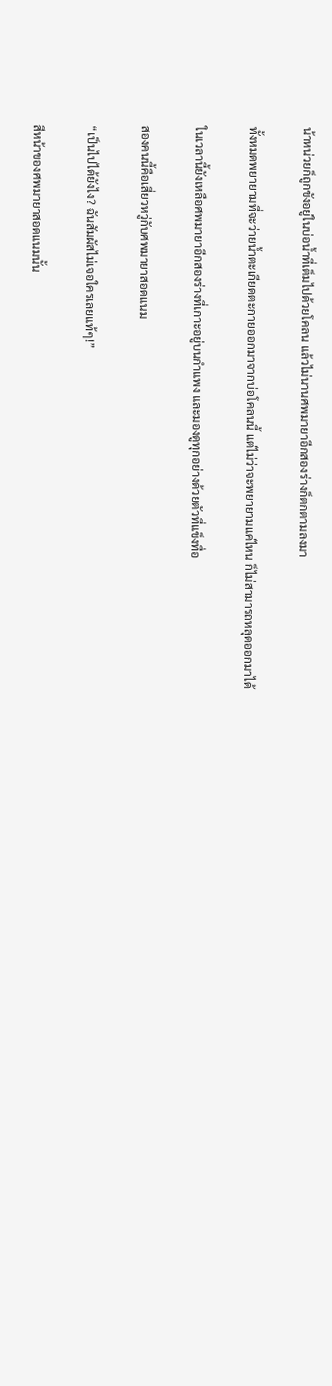น้าหน่วยก็ถูกขังอยู่ในบ่อน้ำที่เต็มไปด้วยโคลน แล้วไม่นานศพมายาอีกสองร่างก็ตกตามลงมา

ทั้งหมดพยายามที่จะว่ายน้ำตะเกียดตะกายออกมาจากบ่อโคลนนี้ แต่ไม่ว่าจะพยายามแค่ไหน ก็ไม่สามารถหลุดออกมาได้

ในเวลานี้ยังเหลือศพมายาอีกสองร่างที่เกาะอยู่บนกำแพง และมองดูทุกอย่างด้วยตัวที่แข็งทื่อ

สองคนนี้คือเสี่ยวหวู่กับศพมายาสอดแนม

“เป็นไปได้ยังไง? ฉันสัมผัสไม่เจอใครเลยแท้ๆ!”

สีหน้าของศพมายาสอดแนมนั้น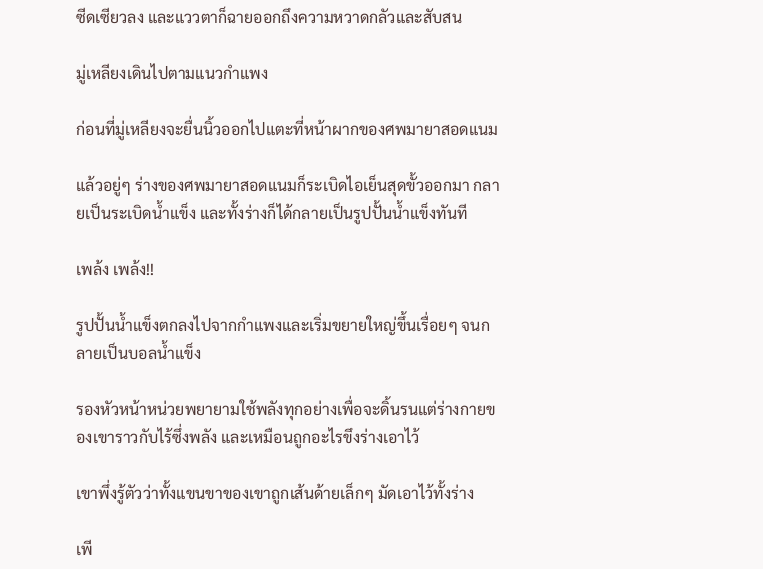ซีดเซียวลง และแววตาก็ฉายออกถึงความหวาดกลัวและสับสน

มู่เหลียงเดินไปตามแนวกำแพง

ก่อนที่มู่เหลียงจะยื่นนิ้วออกไปแตะที่หน้าผากของศพมายาสอดแนม

แล้วอยู่ๆ ร่างของศพมายาสอดแนมก็ระเบิดไอเย็นสุดขั้วออกมา กลายเป็นระเบิดน้ำแข็ง และทั้งร่างก็ได้กลายเป็นรูปปั้นน้ำแข็งทันที

เพล้ง เพล้ง!!

รูปปั้นน้ำแข็งตกลงไปจากกำแพงและเริ่มขยายใหญ่ขึ้นเรื่อยๆ จนกลายเป็นบอลน้ำแข็ง

รองหัวหน้าหน่วยพยายามใช้พลังทุกอย่างเพื่อจะดิ้นรนแต่ร่างกายของเขาราวกับไร้ซึ่งพลัง และเหมือนถูกอะไรขึงร่างเอาไว้

เขาพึ่งรู้ตัวว่าทั้งแขนขาของเขาถูกเส้นด้ายเล็กๆ มัดเอาไว้ทั้งร่าง

เพี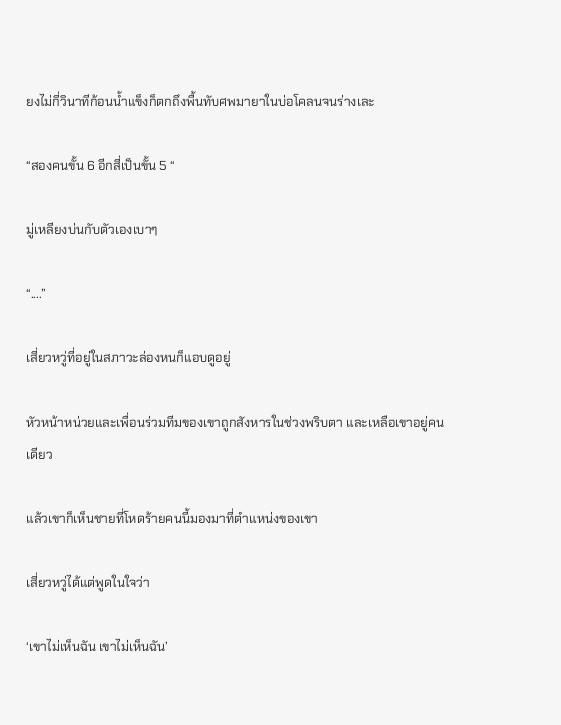ยงไม่กี่วินาทีก้อนน้ำแข็งก็ตกถึงพื้นทับศพมายาในบ่อโคลนจนร่างเละ

“สองคนขั้น 6 อีกสี่เป็นขั้น 5 “

มู่เหลียงบ่นกับตัวเองเบาๆ

“....”

เสี่ยวหวู่ที่อยู่ในสภาวะล่องหนก็แอบดูอยู่

หัวหน้าหน่วยและเพื่อนร่วมทีมของเขาถูกสังหารในช่วงพริบตา และเหลือเขาอยู่คนเดียว

แล้วเขาก็เห็นชายที่โหดร้ายคนนี้มองมาที่ตำแหน่งของเขา

เสี่ยวหวู่ได้แต่พูดในใจว่า

‘เขาไม่เห็นฉัน เขาไม่เห็นฉัน’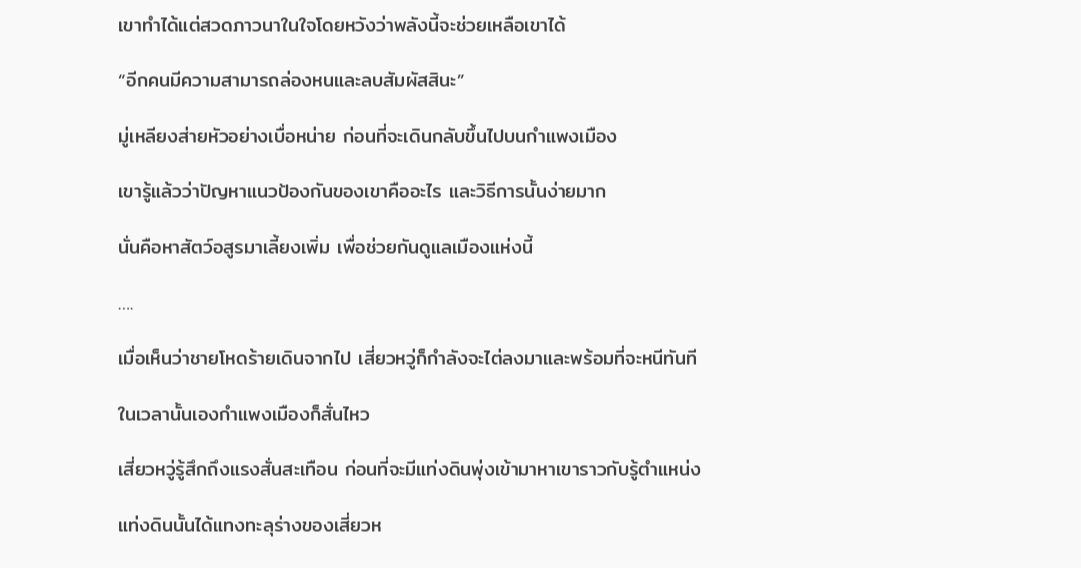เขาทำได้แต่สวดภาวนาในใจโดยหวังว่าพลังนี้จะช่วยเหลือเขาได้

“อีกคนมีความสามารถล่องหนและลบสัมผัสสินะ”

มู่เหลียงส่ายหัวอย่างเบื่อหน่าย ก่อนที่จะเดินกลับขึ้นไปบนกำแพงเมือง

เขารู้แล้วว่าปัญหาแนวป้องกันของเขาคืออะไร และวิธีการนั้นง่ายมาก

นั่นคือหาสัตว์อสูรมาเลี้ยงเพิ่ม เพื่อช่วยกันดูแลเมืองแห่งนี้

….

เมื่อเห็นว่าชายโหดร้ายเดินจากไป เสี่ยวหวู่ก็กำลังจะไต่ลงมาและพร้อมที่จะหนีทันที

ในเวลานั้นเองกำแพงเมืองก็สั่นไหว

เสี่ยวหวู่รู้สึกถึงแรงสั่นสะเทือน ก่อนที่จะมีแท่งดินพุ่งเข้ามาหาเขาราวกับรู้ตำแหน่ง

แท่งดินนั้นได้แทงทะลุร่างของเสี่ยวห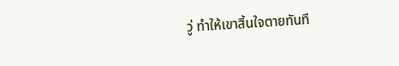วู่ ทำให้เขาสิ้นใจตายทันที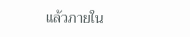แล้วภายใน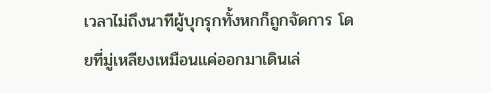เวลาไม่ถึงนาทีผู้บุกรุกทั้งหกก็ถูกจัดการ โดยที่มู่เหลียงเหมือนแค่ออกมาเดินเล่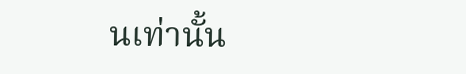นเท่านั้น